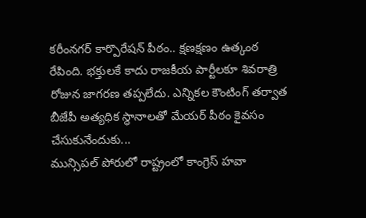కరీంనగర్ కార్పొరేషన్ పీఠం.. క్షణక్షణం ఉత్కంఠ రేపింది. భక్తులకే కాదు రాజకీయ పార్టీలకూ శివరాత్రి రోజున జాగరణ తప్పలేదు. ఎన్నికల కౌంటింగ్ తర్వాత బీజేపీ అత్యధిక స్థానాలతో మేయర్ పీఠం కైవసం చేసుకునేందుకు...
మున్సిపల్ పోరులో రాష్ట్రంలో కాంగ్రెస్ హవా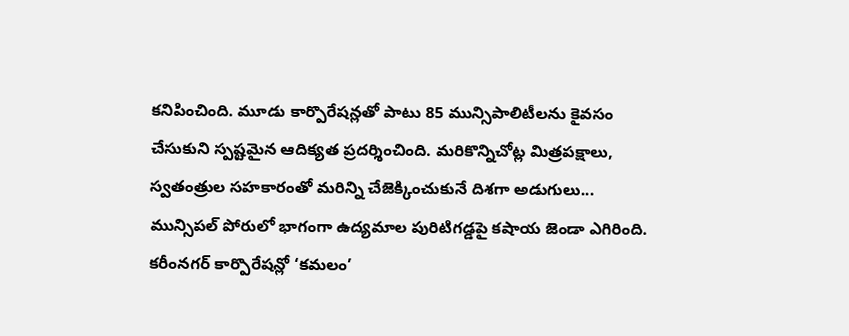కనిపించింది. మూడు కార్పొరేషన్లతో పాటు 85 మున్సిపాలిటీలను కైవసం చేసుకుని స్పష్టమైన ఆదిక్యత ప్రదర్శించింది. మరికొన్నిచోట్ల మిత్రపక్షాలు, స్వతంత్రుల సహకారంతో మరిన్ని చేజెక్కించుకునే దిశగా అడుగులు...
మున్సిపల్ పోరులో భాగంగా ఉద్యమాల పురిటిగడ్డపై కషాయ జెండా ఎగిరింది. కరీంనగర్ కార్పొరేషన్లో ‘కమలం’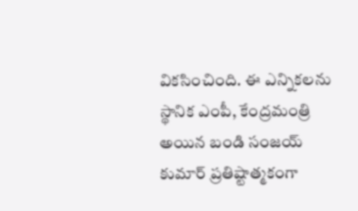వికసించింది. ఈ ఎన్నికలను స్థానిక ఎంపీ, కేంద్రమంత్రి అయిన బండి సంజయ్ కుమార్ ప్రతిష్టాత్మకంగా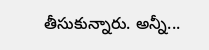తీసుకున్నారు. అన్నీ...